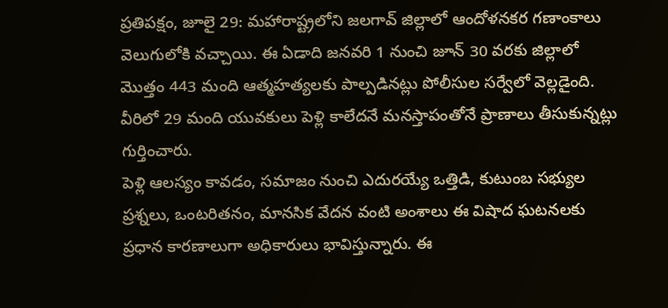ప్రతిపక్షం, జూలై 29: మహారాష్ట్రలోని జలగావ్ జిల్లాలో ఆందోళనకర గణాంకాలు వెలుగులోకి వచ్చాయి. ఈ ఏడాది జనవరి 1 నుంచి జూన్ 30 వరకు జిల్లాలో మొత్తం 443 మంది ఆత్మహత్యలకు పాల్పడినట్లు పోలీసుల సర్వేలో వెల్లడైంది. వీరిలో 29 మంది యువకులు పెళ్లి కాలేదనే మనస్తాపంతోనే ప్రాణాలు తీసుకున్నట్లు గుర్తించారు.
పెళ్లి ఆలస్యం కావడం, సమాజం నుంచి ఎదురయ్యే ఒత్తిడి, కుటుంబ సభ్యుల ప్రశ్నలు, ఒంటరితనం, మానసిక వేదన వంటి అంశాలు ఈ విషాద ఘటనలకు ప్రధాన కారణాలుగా అధికారులు భావిస్తున్నారు. ఈ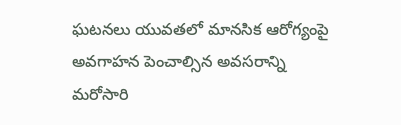ఘటనలు యువతలో మానసిక ఆరోగ్యంపై అవగాహన పెంచాల్సిన అవసరాన్ని మరోసారి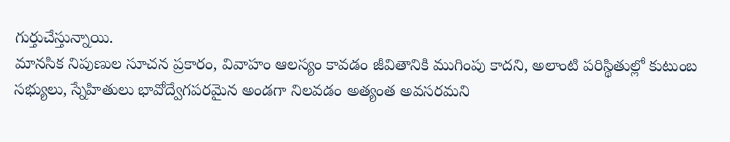గుర్తుచేస్తున్నాయి.
మానసిక నిపుణుల సూచన ప్రకారం, వివాహం ఆలస్యం కావడం జీవితానికి ముగింపు కాదని, అలాంటి పరిస్థితుల్లో కుటుంబ సభ్యులు, స్నేహితులు భావోద్వేగపరమైన అండగా నిలవడం అత్యంత అవసరమని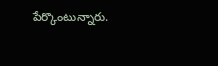పేర్కొంటున్నారు.